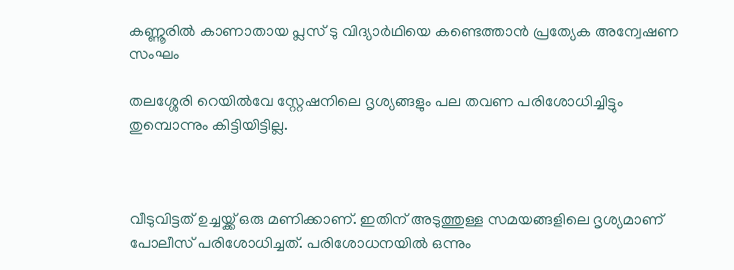കണ്ണൂരില്‍ കാണാതായ പ്ലസ് ടു വിദ്യാര്‍ഥിയെ കണ്ടെത്താന്‍ പ്രത്യേക അന്വേഷണ സംഘം

തലശ്ശേരി റെയില്‍വേ സ്റ്റേഷനിലെ ദൃശ്യങ്ങളും പല തവണ പരിശോധിച്ചിട്ടും തുമ്പൊന്നും കിട്ടിയിട്ടില്ല.



വീടുവിട്ടത് ഉച്ചയ്ക്ക് ഒരു മണിക്കാണ്. ഇതിന് അടുത്തുള്ള സമയങ്ങളിലെ ദൃശ്യമാണ് പോലീസ് പരിശോധിച്ചത്. പരിശോധനയില്‍ ഒന്നും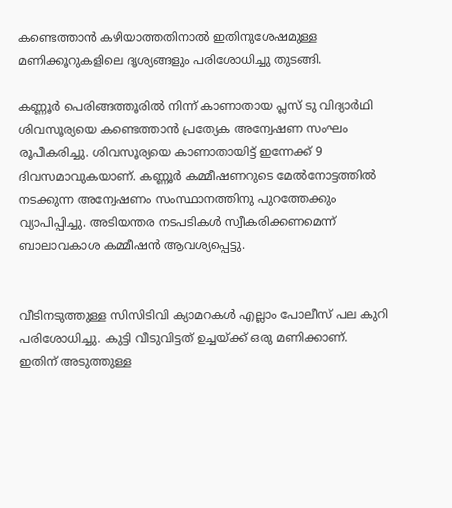കണ്ടെത്താന്‍ കഴിയാത്തതിനാല്‍ ഇതിനുശേഷമുള്ള മണിക്കൂറുകളിലെ ദൃശ്യങ്ങളും പരിശോധിച്ചു തുടങ്ങി.

കണ്ണൂര്‍ പെരിങ്ങത്തൂരില്‍ നിന്ന് കാണാതായ പ്ലസ് ടു വിദ്യാര്‍ഥി ശിവസൂര്യയെ കണ്ടെത്താന്‍ പ്രത്യേക അന്വേഷണ സംഘം രൂപീകരിച്ചു. ശിവസൂര്യയെ കാണാതായിട്ട് ഇന്നേക്ക് 9 ദിവസമാവുകയാണ്. കണ്ണൂര്‍ കമ്മീഷണറുടെ മേല്‍നോട്ടത്തില്‍ നടക്കുന്ന അന്വേഷണം സംസ്ഥാനത്തിനു പുറത്തേക്കും വ്യാപിപ്പിച്ചു. അടിയന്തര നടപടികള്‍ സ്വീകരിക്കണമെന്ന് ബാലാവകാശ കമ്മീഷന്‍ ആവശ്യപ്പെട്ടു.


വീടിനടുത്തുള്ള സിസിടിവി ക്യാമറകള്‍ എല്ലാം പോലീസ് പല കുറി പരിശോധിച്ചു. കുട്ടി വീടുവിട്ടത് ഉച്ചയ്ക്ക് ഒരു മണിക്കാണ്. ഇതിന് അടുത്തുള്ള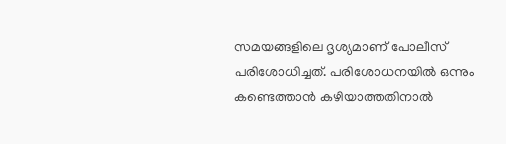സമയങ്ങളിലെ ദൃശ്യമാണ് പോലീസ് പരിശോധിച്ചത്. പരിശോധനയില്‍ ഒന്നും കണ്ടെത്താന്‍ കഴിയാത്തതിനാല്‍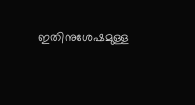ഇതിനുശേഷമുള്ള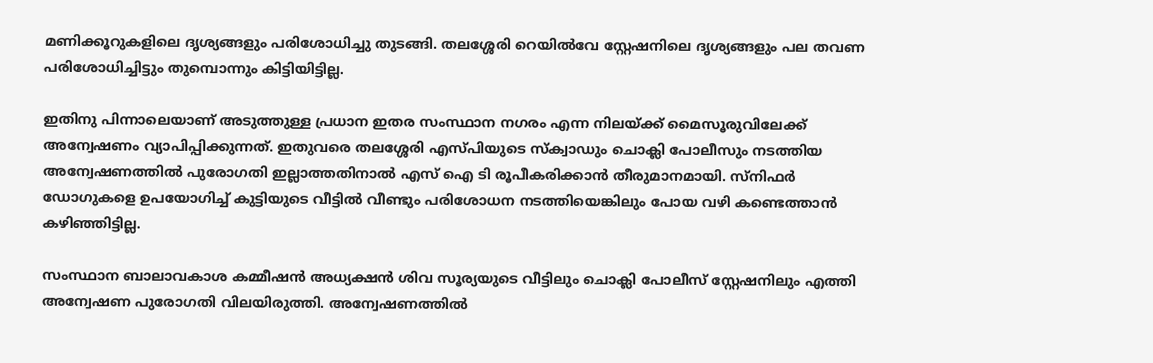മണിക്കൂറുകളിലെ ദൃശ്യങ്ങളും പരിശോധിച്ചു തുടങ്ങി. തലശ്ശേരി റെയില്‍വേ സ്റ്റേഷനിലെ ദൃശ്യങ്ങളും പല തവണ പരിശോധിച്ചിട്ടും തുമ്പൊന്നും കിട്ടിയിട്ടില്ല.

ഇതിനു പിന്നാലെയാണ് അടുത്തുള്ള പ്രധാന ഇതര സംസ്ഥാന നഗരം എന്ന നിലയ്ക്ക് മൈസൂരുവിലേക്ക് അന്വേഷണം വ്യാപിപ്പിക്കുന്നത്. ഇതുവരെ തലശ്ശേരി എസ്പിയുടെ സ്‌ക്വാഡും ചൊക്ലി പോലീസും നടത്തിയ അന്വേഷണത്തില്‍ പുരോഗതി ഇല്ലാത്തതിനാല്‍ എസ് ഐ ടി രൂപീകരിക്കാന്‍ തീരുമാനമായി. സ്‌നിഫര്‍ ഡോഗുകളെ ഉപയോഗിച്ച് കുട്ടിയുടെ വീട്ടില്‍ വീണ്ടും പരിശോധന നടത്തിയെങ്കിലും പോയ വഴി കണ്ടെത്താന്‍ കഴിഞ്ഞിട്ടില്ല.

സംസ്ഥാന ബാലാവകാശ കമ്മീഷന്‍ അധ്യക്ഷന്‍ ശിവ സൂര്യയുടെ വീട്ടിലും ചൊക്ലി പോലീസ് സ്റ്റേഷനിലും എത്തി അന്വേഷണ പുരോഗതി വിലയിരുത്തി. അന്വേഷണത്തില്‍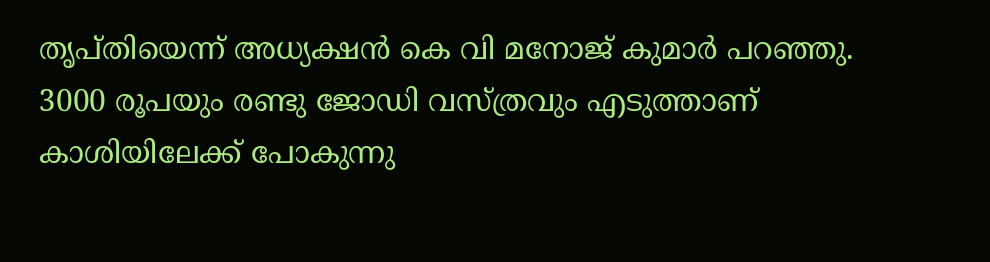തൃപ്തിയെന്ന് അധ്യക്ഷന്‍ കെ വി മനോജ് കുമാര്‍ പറഞ്ഞു. 3000 രൂപയും രണ്ടു ജോഡി വസ്ത്രവും എടുത്താണ് കാശിയിലേക്ക് പോകുന്നു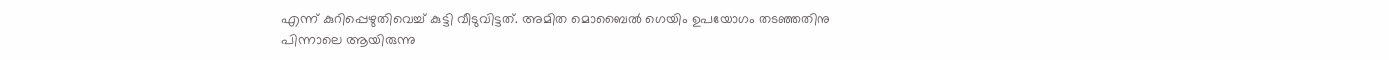എന്ന് കുറിപ്പെഴുതിവെച്ച് കുട്ടി വീടുവിട്ടത്. അമിത മൊബൈല്‍ ഗെയിം ഉപയോഗം തടഞ്ഞതിനു പിന്നാലെ ആയിരുന്നു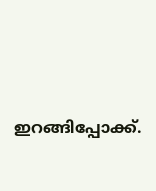ഇറങ്ങിപ്പോക്ക്.